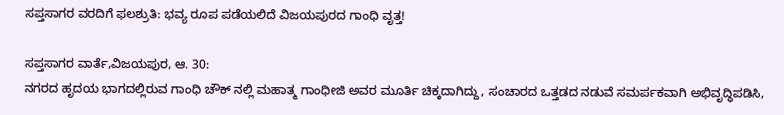ಸಪ್ತಸಾಗರ ವರದಿಗೆ ಫಲಶ್ರುತಿ: ಭವ್ಯ ರೂಪ ಪಡೆಯಲಿದೆ ವಿಜಯಪುರದ ಗಾಂಧಿ ವೃತ್ತ!

ಸಪ್ತಸಾಗರ ವಾರ್ತೆ,ವಿಜಯಪುರ, ಆ. 30:
ನಗರದ ಹೃದಯ ಭಾಗದಲ್ಲಿರುವ ಗಾಂಧಿ ಚೌಕ್‌ ನಲ್ಲಿ ಮಹಾತ್ಮ ಗಾಂಧೀಜಿ ಅವರ ಮೂರ್ತಿ ಚಿಕ್ಕದಾಗಿದ್ದು, ಸಂಚಾರದ ಒತ್ತಡದ ನಡುವೆ ಸಮರ್ಪಕವಾಗಿ ಅಭಿವೃದ್ಧಿಪಡಿಸಿ,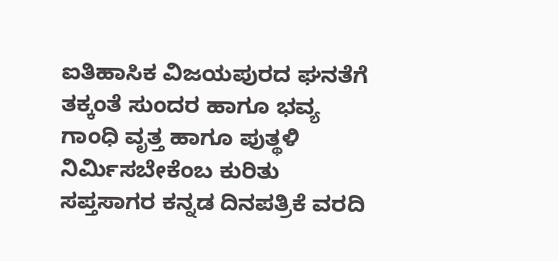ಐತಿಹಾಸಿಕ ವಿಜಯಪುರದ ಘನತೆಗೆ ತಕ್ಕಂತೆ ಸುಂದರ ಹಾಗೂ ಭವ್ಯ ಗಾಂಧಿ ವೃತ್ತ ಹಾಗೂ ಪುತ್ಥಳಿ ನಿರ್ಮಿಸಬೇಕೆಂಬ ಕುರಿತು ಸಪ್ತಸಾಗರ ಕನ್ನಡ ದಿನಪತ್ರಿಕೆ ವರದಿ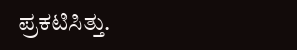ಪ್ರಕಟಿಸಿತ್ತು.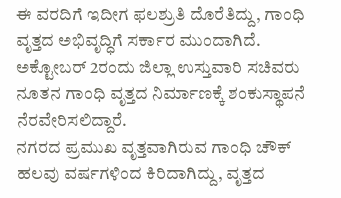ಈ ವರದಿಗೆ ಇದೀಗ ಫಲಶ್ರುತಿ ದೊರೆತಿದ್ದು, ಗಾಂಧಿ ವೃತ್ತದ ಅಭಿವೃದ್ಧಿಗೆ ಸರ್ಕಾರ ಮುಂದಾಗಿದೆ. ಅಕ್ಟೋಬರ್ 2ರಂದು ಜಿಲ್ಲಾ ಉಸ್ತುವಾರಿ ಸಚಿವರು ನೂತನ ಗಾಂಧಿ ವೃತ್ತದ ನಿರ್ಮಾಣಕ್ಕೆ ಶಂಕುಸ್ಥಾಪನೆ ನೆರವೇರಿಸಲಿದ್ದಾರೆ.
ನಗರದ ಪ್ರಮುಖ ವೃತ್ತವಾಗಿರುವ ಗಾಂಧಿ ಚೌಕ್‌ ಹಲವು ವರ್ಷಗಳಿಂದ ಕಿರಿದಾಗಿದ್ದು, ವೃತ್ತದ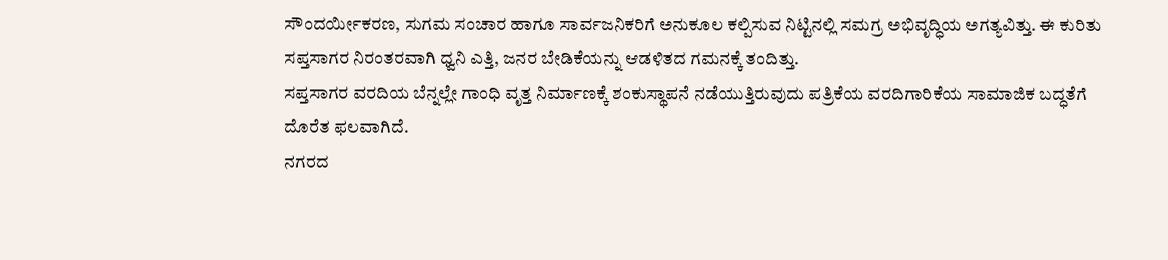ಸೌಂದರ್ಯೀಕರಣ, ಸುಗಮ ಸಂಚಾರ ಹಾಗೂ ಸಾರ್ವಜನಿಕರಿಗೆ ಅನುಕೂಲ ಕಲ್ಪಿಸುವ ನಿಟ್ಟಿನಲ್ಲಿ ಸಮಗ್ರ ಅಭಿವೃದ್ಧಿಯ ಅಗತ್ಯವಿತ್ತು. ಈ ಕುರಿತು ಸಪ್ತಸಾಗರ ನಿರಂತರವಾಗಿ ಧ್ವನಿ ಎತ್ತಿ, ಜನರ ಬೇಡಿಕೆಯನ್ನು ಆಡಳಿತದ ಗಮನಕ್ಕೆ ತಂದಿತ್ತು.
ಸಪ್ತಸಾಗರ ವರದಿಯ ಬೆನ್ನಲ್ಲೇ ಗಾಂಧಿ ವೃತ್ತ ನಿರ್ಮಾಣಕ್ಕೆ ಶಂಕುಸ್ಥಾಪನೆ ನಡೆಯುತ್ತಿರುವುದು ಪತ್ರಿಕೆಯ ವರದಿಗಾರಿಕೆಯ ಸಾಮಾಜಿಕ ಬದ್ಧತೆಗೆ ದೊರೆತ ಫಲವಾಗಿದೆ.
ನಗರದ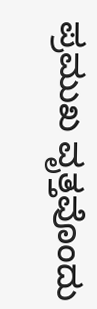ಪ್ರಮುಖ ವೃತ್ತವೊಂದು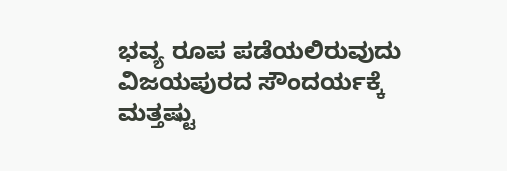ಭವ್ಯ ರೂಪ ಪಡೆಯಲಿರುವುದು ವಿಜಯಪುರದ ಸೌಂದರ್ಯಕ್ಕೆ ಮತ್ತಷ್ಟು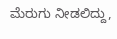ಮೆರುಗು ನೀಡಲಿದ್ದು,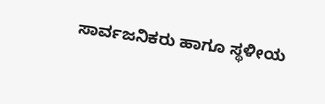ಸಾರ್ವಜನಿಕರು ಹಾಗೂ ಸ್ಥಳೀಯ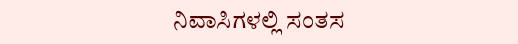ನಿವಾಸಿಗಳಲ್ಲಿ ಸಂತಸ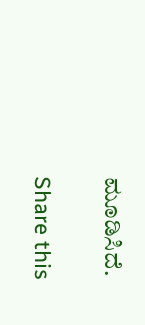ಮೂಡಿಸಿದೆ.

Share this